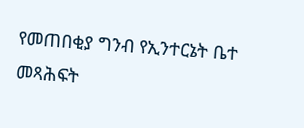የመጠበቂያ ግንብ የኢንተርኔት ቤተ መጻሕፍት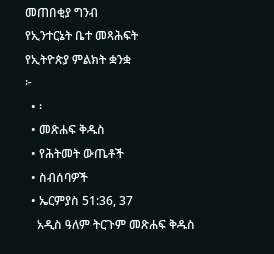መጠበቂያ ግንብ
የኢንተርኔት ቤተ መጻሕፍት
የኢትዮጵያ ምልክት ቋንቋ
፦
  • ፡
  • መጽሐፍ ቅዱስ
  • የሕትመት ውጤቶች
  • ስብሰባዎች
  • ኤርምያስ 51:36, 37
    አዲስ ዓለም ትርጉም መጽሐፍ ቅዱስ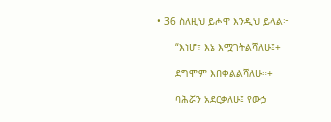• 36 ስለዚህ ይሖዋ እንዲህ ይላል፦

      “እነሆ፣ እኔ እሟገትልሻለሁ፤+

      ደግሞም እበቀልልሻለሁ።+

      ባሕሯን አደርቃለሁ፤ የውኃ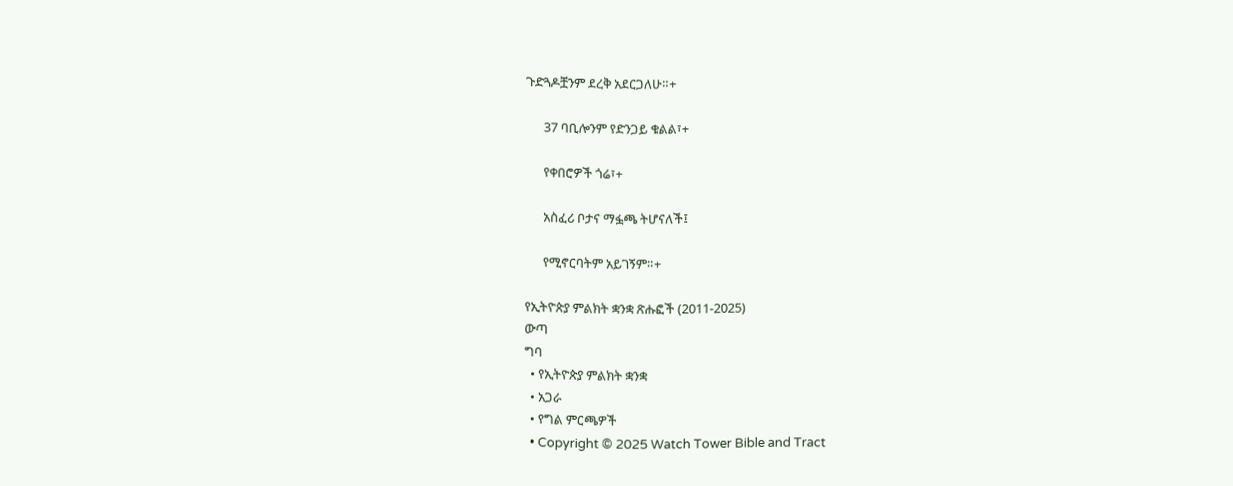ጉድጓዶቿንም ደረቅ አደርጋለሁ።+

      37 ባቢሎንም የድንጋይ ቁልል፣+

      የቀበሮዎች ጎሬ፣+

      አስፈሪ ቦታና ማፏጫ ትሆናለች፤

      የሚኖርባትም አይገኝም።+

የኢትዮጵያ ምልክት ቋንቋ ጽሑፎች (2011-2025)
ውጣ
ግባ
  • የኢትዮጵያ ምልክት ቋንቋ
  • አጋራ
  • የግል ምርጫዎች
  • Copyright © 2025 Watch Tower Bible and Tract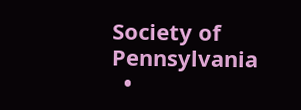Society of Pennsylvania
  •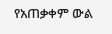የአጠቃቀም ውል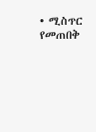• ሚስጥር የመጠበቅ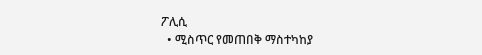ፖሊሲ
  • ሚስጥር የመጠበቅ ማስተካከያ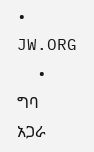• JW.ORG
  • ግባ
አጋራ